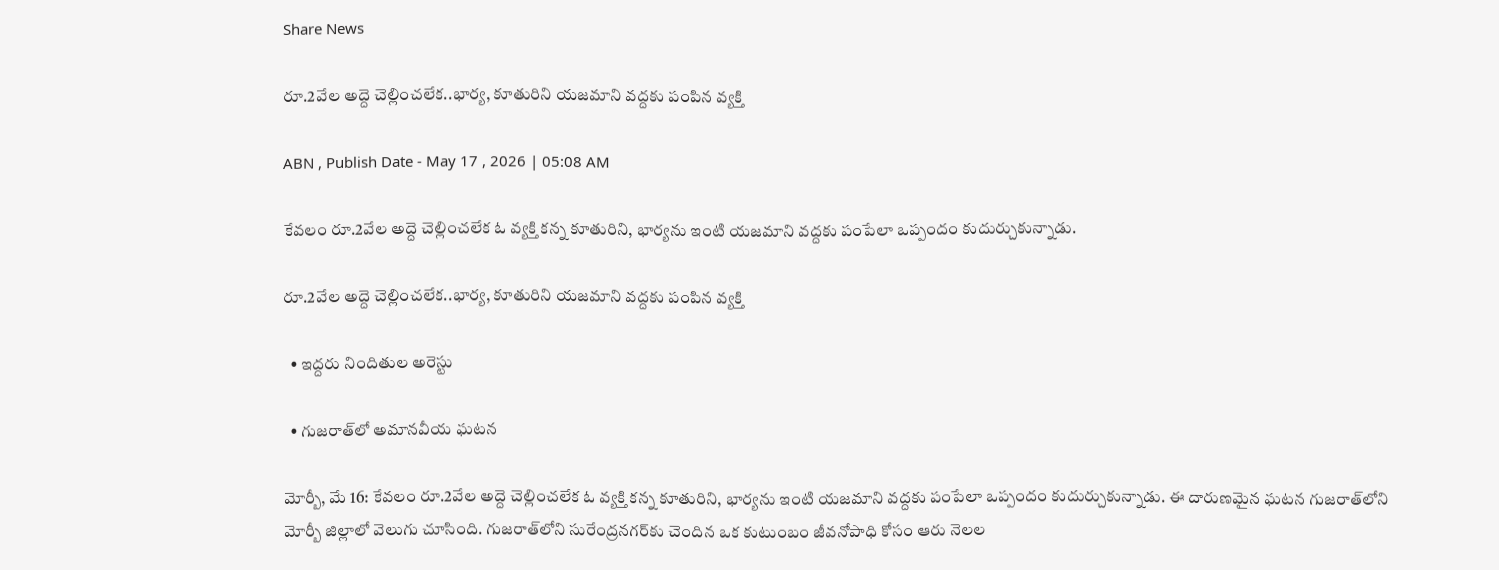Share News

రూ.2వేల అద్దె చెల్లించలేక..భార్య, కూతురిని యజమాని వద్దకు పంపిన వ్యక్తి

ABN , Publish Date - May 17 , 2026 | 05:08 AM

కేవలం రూ.2వేల అద్దె చెల్లించలేక ఓ వ్యక్తి కన్న కూతురిని, భార్యను ఇంటి యజమాని వద్దకు పంపేలా ఒప్పందం కుదుర్చుకున్నాడు.

రూ.2వేల అద్దె చెల్లించలేక..భార్య, కూతురిని యజమాని వద్దకు పంపిన వ్యక్తి

  • ఇద్దరు నిందితుల అరెస్టు

  • గుజరాత్‌లో అమానవీయ ఘటన

మోర్బీ, మే 16: కేవలం రూ.2వేల అద్దె చెల్లించలేక ఓ వ్యక్తి కన్న కూతురిని, భార్యను ఇంటి యజమాని వద్దకు పంపేలా ఒప్పందం కుదుర్చుకున్నాడు. ఈ దారుణమైన ఘటన గుజరాత్‌లోని మోర్బీ జిల్లాలో వెలుగు చూసింది. గుజరాత్‌లోని సురేంద్రనగర్‌కు చెందిన ఒక కుటుంబం జీవనోపాధి కోసం ఆరు నెలల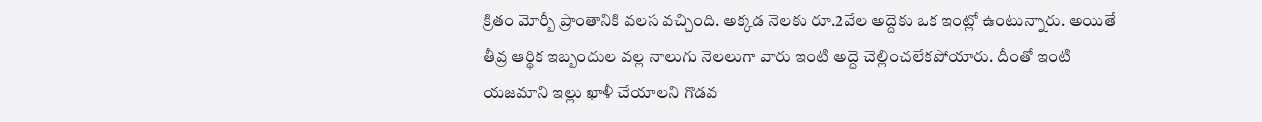క్రితం మోర్బీ ప్రాంతానికి వలస వచ్చింది. అక్కడ నెలకు రూ.2వేల అద్దెకు ఒక ఇంట్లో ఉంటున్నారు. అయితే తీవ్ర ఆర్థిక ఇబ్బందుల వల్ల నాలుగు నెలలుగా వారు ఇంటి అద్దె చెల్లించలేకపోయారు. దీంతో ఇంటి యజమాని ఇల్లు ఖాళీ చేయాలని గొడవ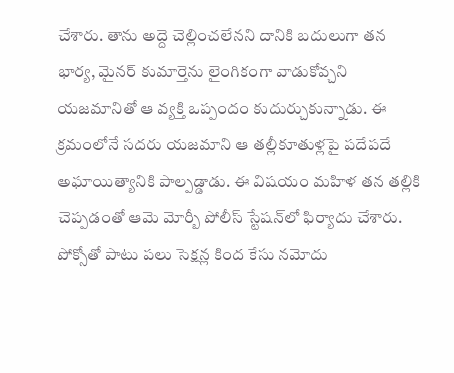చేశారు. తాను అద్దె చెల్లించలేనని దానికి బదులుగా తన భార్య, మైనర్‌ కుమార్తెను లైంగికంగా వాడుకోవ్చని యజమానితో ఆ వ్యక్తి ఒప్పందం కుదుర్చుకున్నాడు. ఈ క్రమంలోనే సదరు యజమాని ఆ తల్లీకూతుళ్లపై పదేపదే అఘాయిత్యానికి పాల్పడ్డాడు. ఈ విషయం మహిళ తన తల్లికి చెప్పడంతో ఆమె మోర్బీ పోలీస్‌ స్టేషన్‌లో ఫిర్యాదు చేశారు. పోక్సోతో పాటు పలు సెక్షన్ల కింద కేసు నమోదు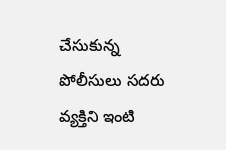చేసుకున్న పోలీసులు సదరు వ్యక్తిని ఇంటి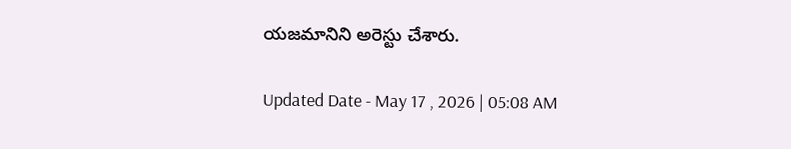యజమానిని అరెస్టు చేశారు.

Updated Date - May 17 , 2026 | 05:08 AM